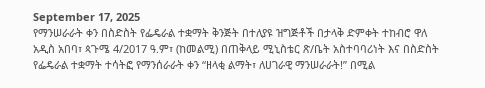September 17, 2025
የማንሠራራት ቀን በስድስት የፌዴራል ተቋማት ቅንጅት በተለያዩ ዝግጅቶች በታላቅ ድምቀት ተከብሮ ዋለ
አዲስ አበባ፣ ጳጉሜ 4/2017 ዓ.ም፣ (ከመልሚ) በጠቅላይ ሚኒስቴር ጽ/ቤት አስተባባሪነት እና በስድስት የፌዴራል ተቋማት ተሳትፎ የማንሰራራት ቀን “ዘላቂ ልማት፣ ለሀገራዊ ማንሠራራት!” በሚል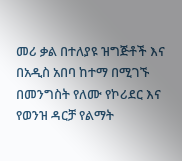መሪ ቃል በተለያዩ ዝግጅቶች እና በአዲስ አበባ ከተማ በሚገኙ በመንግስት የለሙ የኮሪደር እና የወንዝ ዳርቻ የልማት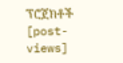ፕሮጀክቶች
[post-views]